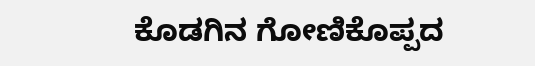ಕೊಡಗಿನ ಗೋಣಿಕೊಪ್ಪದ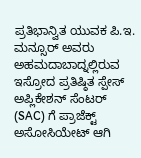ಪ್ರತಿಭಾನ್ವಿತ ಯುವಕ ಪಿ.ಇ. ಮನ್ಸೂರ್ ಅವರು ಅಹಮದಾಬಾದ್ನಲ್ಲಿರುವ ಇಸ್ರೋದ ಪ್ರತಿಷ್ಠಿತ ಸ್ಪೇಸ್ ಅಪ್ಲಿಕೇಶನ್ ಸೆಂಟರ್ (SAC) ಗೆ ಪ್ರಾಜೆಕ್ಟ್ ಅಸೋಸಿಯೇಟ್ ಆಗಿ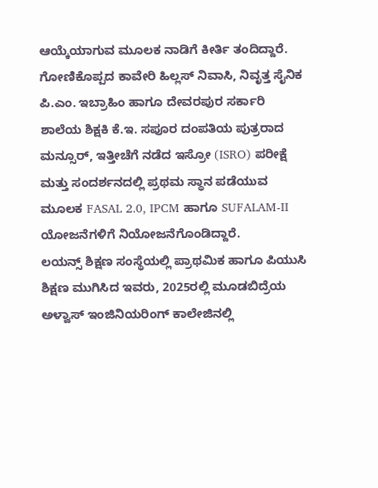ಆಯ್ಕೆಯಾಗುವ ಮೂಲಕ ನಾಡಿಗೆ ಕೀರ್ತಿ ತಂದಿದ್ದಾರೆ. ಗೋಣಿಕೊಪ್ಪದ ಕಾವೇರಿ ಹಿಲ್ಲಸ್ ನಿವಾಸಿ, ನಿವೃತ್ತ ಸೈನಿಕ ಪಿ.ಎಂ. ಇಬ್ರಾಹಿಂ ಹಾಗೂ ದೇವರಪುರ ಸರ್ಕಾರಿ ಶಾಲೆಯ ಶಿಕ್ಷಕಿ ಕೆ.ಇ. ಸಪೂರ ದಂಪತಿಯ ಪುತ್ರರಾದ ಮನ್ಸೂರ್, ಇತ್ತೀಚೆಗೆ ನಡೆದ ಇಸ್ರೋ (ISRO) ಪರೀಕ್ಷೆ ಮತ್ತು ಸಂದರ್ಶನದಲ್ಲಿ ಪ್ರಥಮ ಸ್ಥಾನ ಪಡೆಯುವ ಮೂಲಕ FASAL 2.0, IPCM ಹಾಗೂ SUFALAM-II ಯೋಜನೆಗಳಿಗೆ ನಿಯೋಜನೆಗೊಂಡಿದ್ದಾರೆ.
ಲಯನ್ಸ್ ಶಿಕ್ಷಣ ಸಂಸ್ಥೆಯಲ್ಲಿ ಪ್ರಾಥಮಿಕ ಹಾಗೂ ಪಿಯುಸಿ ಶಿಕ್ಷಣ ಮುಗಿಸಿದ ಇವರು, 2025ರಲ್ಲಿ ಮೂಡಬಿದ್ರೆಯ ಅಳ್ವಾಸ್ ಇಂಜಿನಿಯರಿಂಗ್ ಕಾಲೇಜಿನಲ್ಲಿ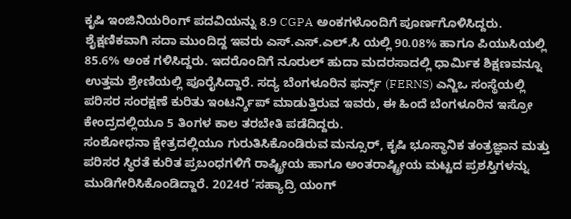ಕೃಷಿ ಇಂಜಿನಿಯರಿಂಗ್ ಪದವಿಯನ್ನು 8.9 CGPA ಅಂಕಗಳೊಂದಿಗೆ ಪೂರ್ಣಗೊಳಿಸಿದ್ದರು. ಶೈಕ್ಷಣಿಕವಾಗಿ ಸದಾ ಮುಂದಿದ್ದ ಇವರು ಎಸ್.ಎಸ್.ಎಲ್.ಸಿ ಯಲ್ಲಿ 90.08% ಹಾಗೂ ಪಿಯುಸಿಯಲ್ಲಿ 85.6% ಅಂಕ ಗಳಿಸಿದ್ದರು. ಇದರೊಂದಿಗೆ ನೂರುಲ್ ಹುದಾ ಮದರಸಾದಲ್ಲಿ ಧಾರ್ಮಿಕ ಶಿಕ್ಷಣವನ್ನೂ ಉತ್ತಮ ಶ್ರೇಣಿಯಲ್ಲಿ ಪೂರೈಸಿದ್ದಾರೆ. ಸದ್ಯ ಬೆಂಗಳೂರಿನ ಫರ್ನ್ಸ್ (FERNS) ಎನ್ಜಿಒ ಸಂಸ್ಥೆಯಲ್ಲಿ ಪರಿಸರ ಸಂರಕ್ಷಣೆ ಕುರಿತು ಇಂಟರ್ನ್ಶಿಪ್ ಮಾಡುತ್ತಿರುವ ಇವರು, ಈ ಹಿಂದೆ ಬೆಂಗಳೂರಿನ ಇಸ್ರೋ ಕೇಂದ್ರದಲ್ಲಿಯೂ 5 ತಿಂಗಳ ಕಾಲ ತರಬೇತಿ ಪಡೆದಿದ್ದರು.
ಸಂಶೋಧನಾ ಕ್ಷೇತ್ರದಲ್ಲಿಯೂ ಗುರುತಿಸಿಕೊಂಡಿರುವ ಮನ್ಸೂರ್, ಕೃಷಿ ಭೂಸ್ಥಾನಿಕ ತಂತ್ರಜ್ಞಾನ ಮತ್ತು ಪರಿಸರ ಸ್ಥಿರತೆ ಕುರಿತ ಪ್ರಬಂಧಗಳಿಗೆ ರಾಷ್ಟ್ರೀಯ ಹಾಗೂ ಅಂತರಾಷ್ಟ್ರೀಯ ಮಟ್ಟದ ಪ್ರಶಸ್ತಿಗಳನ್ನು ಮುಡಿಗೇರಿಸಿಕೊಂಡಿದ್ದಾರೆ. 2024ರ ‘ಸಹ್ಯಾದ್ರಿ ಯಂಗ್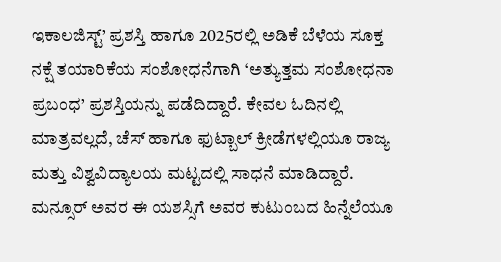ಇಕಾಲಜಿಸ್ಟ್’ ಪ್ರಶಸ್ತಿ ಹಾಗೂ 2025ರಲ್ಲಿ ಅಡಿಕೆ ಬೆಳೆಯ ಸೂಕ್ತ ನಕ್ಷೆ ತಯಾರಿಕೆಯ ಸಂಶೋಧನೆಗಾಗಿ ‘ಅತ್ಯುತ್ತಮ ಸಂಶೋಧನಾ ಪ್ರಬಂಧ’ ಪ್ರಶಸ್ತಿಯನ್ನು ಪಡೆದಿದ್ದಾರೆ. ಕೇವಲ ಓದಿನಲ್ಲಿ ಮಾತ್ರವಲ್ಲದೆ, ಚೆಸ್ ಹಾಗೂ ಫುಟ್ಬಾಲ್ ಕ್ರೀಡೆಗಳಲ್ಲಿಯೂ ರಾಜ್ಯ ಮತ್ತು ವಿಶ್ವವಿದ್ಯಾಲಯ ಮಟ್ಟದಲ್ಲಿ ಸಾಧನೆ ಮಾಡಿದ್ದಾರೆ.
ಮನ್ಸೂರ್ ಅವರ ಈ ಯಶಸ್ಸಿಗೆ ಅವರ ಕುಟುಂಬದ ಹಿನ್ನೆಲೆಯೂ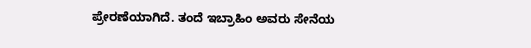ಪ್ರೇರಣೆಯಾಗಿದೆ. ತಂದೆ ಇಬ್ರಾಹಿಂ ಅವರು ಸೇನೆಯ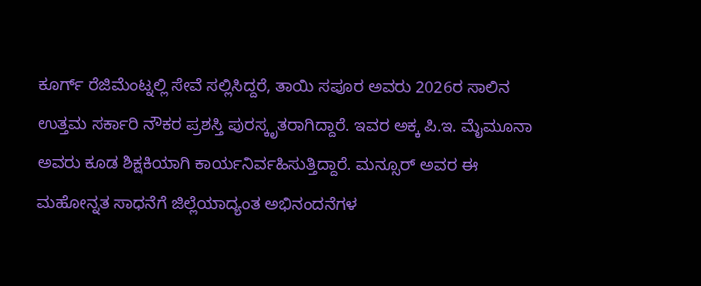ಕೂರ್ಗ್ ರೆಜಿಮೆಂಟ್ನಲ್ಲಿ ಸೇವೆ ಸಲ್ಲಿಸಿದ್ದರೆ, ತಾಯಿ ಸಪೂರ ಅವರು 2026ರ ಸಾಲಿನ ಉತ್ತಮ ಸರ್ಕಾರಿ ನೌಕರ ಪ್ರಶಸ್ತಿ ಪುರಸ್ಕೃತರಾಗಿದ್ದಾರೆ. ಇವರ ಅಕ್ಕ ಪಿ.ಇ. ಮೈಮೂನಾ ಅವರು ಕೂಡ ಶಿಕ್ಷಕಿಯಾಗಿ ಕಾರ್ಯನಿರ್ವಹಿಸುತ್ತಿದ್ದಾರೆ. ಮನ್ಸೂರ್ ಅವರ ಈ ಮಹೋನ್ನತ ಸಾಧನೆಗೆ ಜಿಲ್ಲೆಯಾದ್ಯಂತ ಅಭಿನಂದನೆಗಳ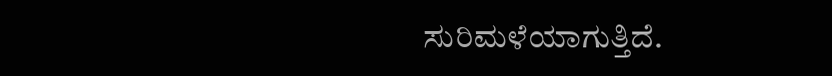ಸುರಿಮಳೆಯಾಗುತ್ತಿದೆ.